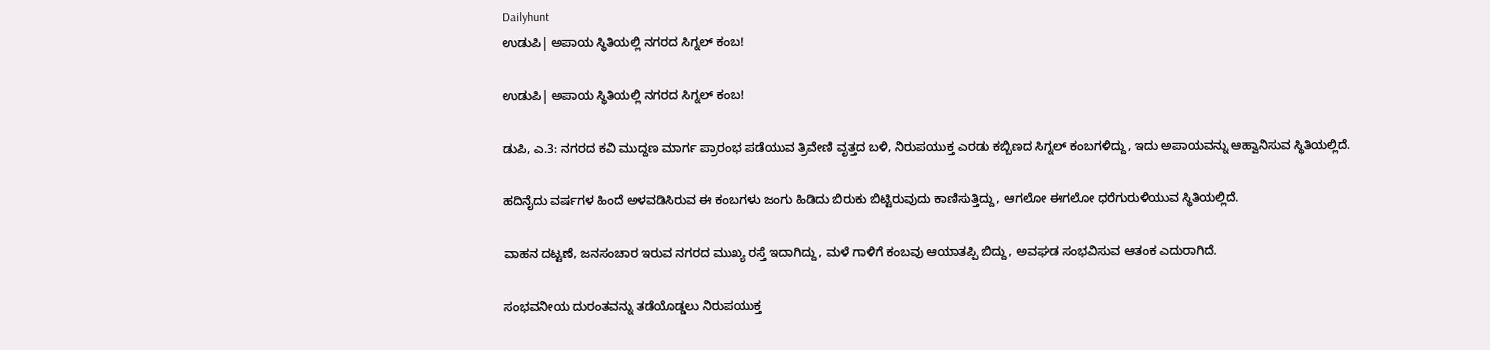Dailyhunt
ಉಡುಪಿ| ಅಪಾಯ ಸ್ಥಿತಿಯಲ್ಲಿ ನಗರದ ಸಿಗ್ನಲ್ ಕಂಬ!

ಉಡುಪಿ| ಅಪಾಯ ಸ್ಥಿತಿಯಲ್ಲಿ ನಗರದ ಸಿಗ್ನಲ್ ಕಂಬ!

ಡುಪಿ, ಎ.3: ನಗರದ ಕವಿ ಮುದ್ದಣ ಮಾರ್ಗ ಪ್ರಾರಂಭ ಪಡೆಯುವ ತ್ರಿವೇಣಿ ವೃತ್ತದ ಬಳಿ, ನಿರುಪಯುಕ್ತ ಎರಡು ಕಬ್ಬಿಣದ ಸಿಗ್ನಲ್ ಕಂಬಗಳಿದ್ದು, ಇದು ಅಪಾಯವನ್ನು ಆಹ್ವಾನಿಸುವ ಸ್ಥಿತಿಯಲ್ಲಿದೆ.

ಹದಿನೈದು ವರ್ಷಗಳ ಹಿಂದೆ ಅಳವಡಿಸಿರುವ ಈ ಕಂಬಗಳು ಜಂಗು ಹಿಡಿದು ಬಿರುಕು ಬಿಟ್ಟಿರುವುದು ಕಾಣಿಸುತ್ತಿದ್ದು, ಆಗಲೋ ಈಗಲೋ ಧರೆಗುರುಳಿಯುವ ಸ್ಥಿತಿಯಲ್ಲಿದೆ.

ವಾಹನ ದಟ್ಟಣೆ, ಜನಸಂಚಾರ ಇರುವ ನಗರದ ಮುಖ್ಯ ರಸ್ತೆ ಇದಾಗಿದ್ದು, ಮಳೆ ಗಾಳಿಗೆ ಕಂಬವು ಆಯಾತಪ್ಪಿ ಬಿದ್ದು, ಅವಘಡ ಸಂಭವಿಸುವ ಆತಂಕ ಎದುರಾಗಿದೆ.

ಸಂಭವನೀಯ ದುರಂತವನ್ನು ತಡೆಯೊಡ್ಡಲು ನಿರುಪಯುಕ್ತ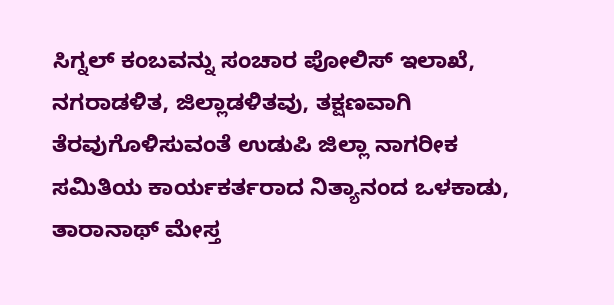ಸಿಗ್ನಲ್ ಕಂಬವನ್ನು ಸಂಚಾರ ಪೋಲಿಸ್ ಇಲಾಖೆ, ನಗರಾಡಳಿತ, ಜಿಲ್ಲಾಡಳಿತವು, ತಕ್ಷಣವಾಗಿ ತೆರವುಗೊಳಿಸುವಂತೆ ಉಡುಪಿ ಜಿಲ್ಲಾ ನಾಗರೀಕ ಸಮಿತಿಯ ಕಾರ್ಯಕರ್ತರಾದ ನಿತ್ಯಾನಂದ ಒಳಕಾಡು, ತಾರಾನಾಥ್ ಮೇಸ್ತ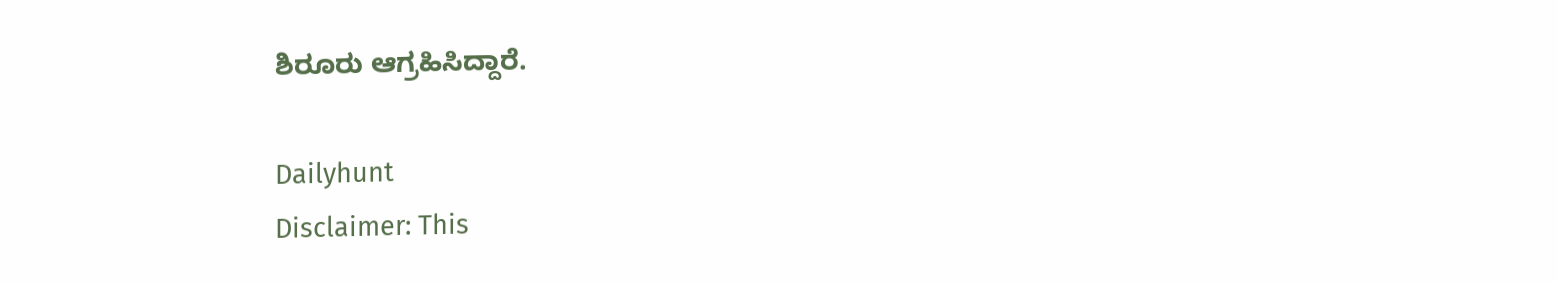ಶಿರೂರು ಆಗ್ರಹಿಸಿದ್ದಾರೆ.

Dailyhunt
Disclaimer: This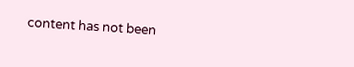content has not been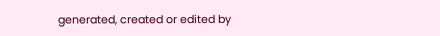generated, created or edited by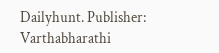Dailyhunt. Publisher: Varthabharathi